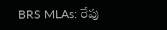BRS MLAs: రేపు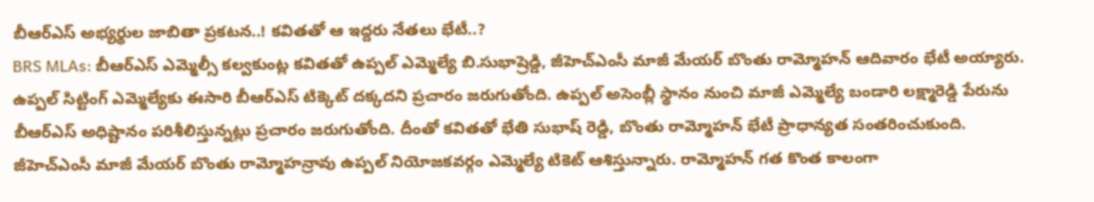బీఆర్ఎస్ అభ్యర్థుల జాబితా ప్రకటన..! కవితతో ఆ ఇద్దరు నేతలు భేటీ..?
BRS MLAs: బీఆర్ఎస్ ఎమ్మెల్సీ కల్వకుంట్ల కవితతో ఉప్పల్ ఎమ్మెల్యే బి.సుభాష్రెడ్డి, జీహెచ్ఎంసీ మాజీ మేయర్ బొంతు రామ్మోహన్ ఆదివారం భేటీ అయ్యారు. ఉప్పల్ సిట్టింగ్ ఎమ్మెల్యేకు ఈసారి బీఆర్ఎస్ టిక్కెట్ దక్కదని ప్రచారం జరుగుతోంది. ఉప్పల్ అసెంబ్లీ స్థానం నుంచి మాజీ ఎమ్మెల్యే బండారి లక్ష్మారెడ్డి పేరును బీఆర్ఎస్ అధిష్టానం పరిశీలిస్తున్నట్లు ప్రచారం జరుగుతోంది. దీంతో కవితతో భేతి సుభాష్ రెడ్డి, బొంతు రామ్మోహన్ భేటీ ప్రాధాన్యత సంతరించుకుంది. జీహెచ్ఎంసీ మాజీ మేయర్ బొంతు రామ్మోహన్రావు ఉప్పల్ నియోజకవర్గం ఎమ్మెల్యే టికెట్ ఆశిస్తున్నారు. రామ్మోహన్ గత కొంత కాలంగా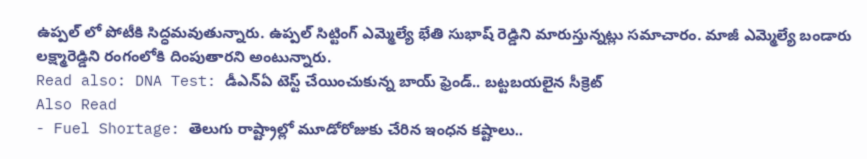ఉప్పల్ లో పోటీకి సిద్ధమవుతున్నారు. ఉప్పల్ సిట్టింగ్ ఎమ్మెల్యే భేతి సుభాష్ రెడ్డిని మారుస్తున్నట్లు సమాచారం. మాజీ ఎమ్మెల్యే బండారు లక్ష్మారెడ్డిని రంగంలోకి దింపుతారని అంటున్నారు.
Read also: DNA Test: డీఎన్ఏ టెస్ట్ చేయించుకున్న బాయ్ ఫ్రెండ్.. బట్టబయలైన సీక్రెట్
Also Read
- Fuel Shortage: తెలుగు రాష్ట్రాల్లో మూడోరోజుకు చేరిన ఇంధన కష్టాలు..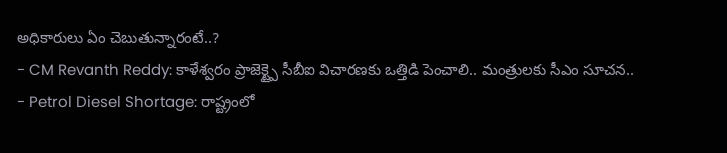అధికారులు ఏం చెబుతున్నారంటే..?
- CM Revanth Reddy: కాళేశ్వరం ప్రాజెక్ట్పై సీబీఐ విచారణకు ఒత్తిడి పెంచాలి.. మంత్రులకు సీఎం సూచన..
- Petrol Diesel Shortage: రాష్ట్రంలో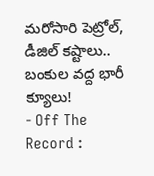మరోసారి పెట్రోల్, డీజిల్ కష్టాలు.. బంకుల వద్ద భారీ క్యూలు!
- Off The Record :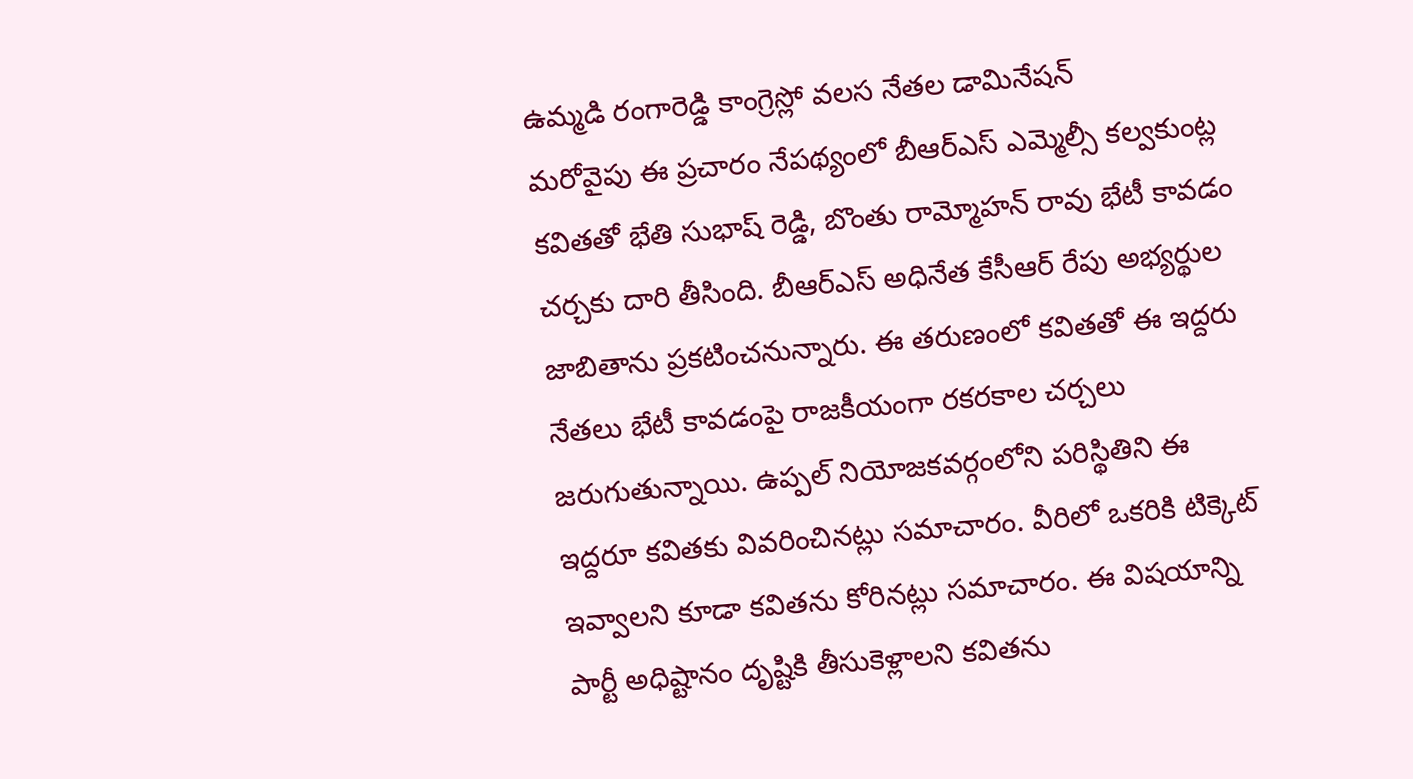ఉమ్మడి రంగారెడ్డి కాంగ్రెస్లో వలస నేతల డామినేషన్
మరోవైపు ఈ ప్రచారం నేపథ్యంలో బీఆర్ఎస్ ఎమ్మెల్సీ కల్వకుంట్ల కవితతో భేతి సుభాష్ రెడ్డి, బొంతు రామ్మోహన్ రావు భేటీ కావడం చర్చకు దారి తీసింది. బీఆర్ఎస్ అధినేత కేసీఆర్ రేపు అభ్యర్థుల జాబితాను ప్రకటించనున్నారు. ఈ తరుణంలో కవితతో ఈ ఇద్దరు నేతలు భేటీ కావడంపై రాజకీయంగా రకరకాల చర్చలు జరుగుతున్నాయి. ఉప్పల్ నియోజకవర్గంలోని పరిస్థితిని ఈ ఇద్దరూ కవితకు వివరించినట్లు సమాచారం. వీరిలో ఒకరికి టిక్కెట్ ఇవ్వాలని కూడా కవితను కోరినట్లు సమాచారం. ఈ విషయాన్ని పార్టీ అధిష్టానం దృష్టికి తీసుకెళ్లాలని కవితను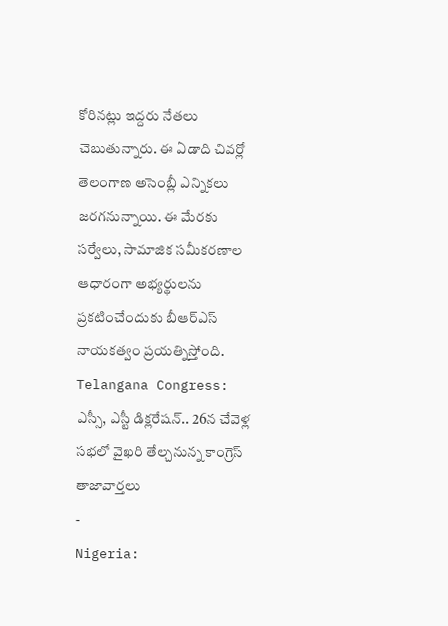కోరినట్లు ఇద్దరు నేతలు చెబుతున్నారు. ఈ ఏడాది చివర్లో తెలంగాణ అసెంబ్లీ ఎన్నికలు జరగనున్నాయి. ఈ మేరకు సర్వేలు, సామాజిక సమీకరణాల ఆధారంగా అభ్యర్థులను ప్రకటించేందుకు బీఆర్ఎస్ నాయకత్వం ప్రయత్నిస్తోంది.
Telangana Congress: ఎస్సీ, ఎస్టీ డిక్లరేషన్.. 26న చేవెళ్ల సభలో వైఖరి తేల్చనున్న కాంగ్రెస్
తాజావార్తలు
-
Nigeria: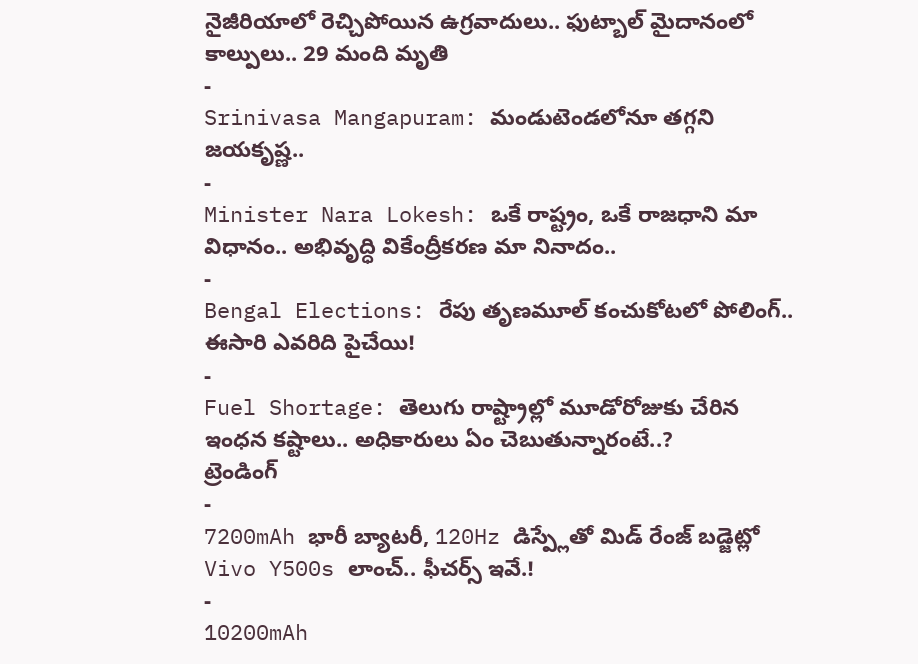నైజీరియాలో రెచ్చిపోయిన ఉగ్రవాదులు.. ఫుట్బాల్ మైదానంలో కాల్పులు.. 29 మంది మృతి
-
Srinivasa Mangapuram: మండుటెండలోనూ తగ్గని జయకృష్ణ..
-
Minister Nara Lokesh: ఒకే రాష్ట్రం, ఒకే రాజధాని మా విధానం.. అభివృద్ధి వికేంద్రీకరణ మా నినాదం..
-
Bengal Elections: రేపు తృణమూల్ కంచుకోటలో పోలింగ్.. ఈసారి ఎవరిది పైచేయి!
-
Fuel Shortage: తెలుగు రాష్ట్రాల్లో మూడోరోజుకు చేరిన ఇంధన కష్టాలు.. అధికారులు ఏం చెబుతున్నారంటే..?
ట్రెండింగ్
-
7200mAh భారీ బ్యాటరీ, 120Hz డిస్ప్లేతో మిడ్ రేంజ్ బడ్జెట్లో Vivo Y500s లాంచ్.. ఫీచర్స్ ఇవే.!
-
10200mAh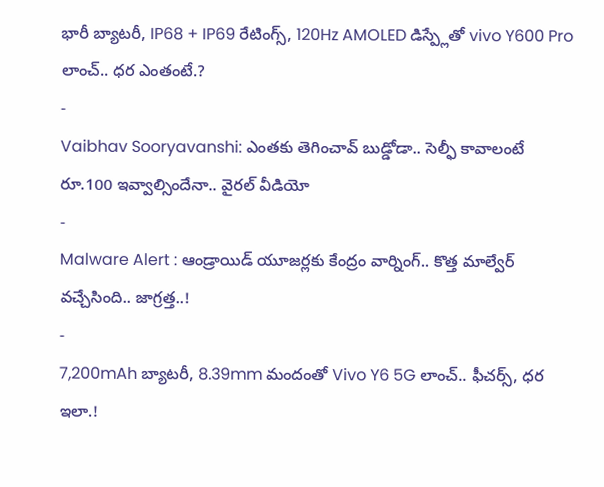భారీ బ్యాటరీ, IP68 + IP69 రేటింగ్స్, 120Hz AMOLED డిస్ప్లేతో vivo Y600 Pro లాంచ్.. ధర ఎంతంటే.?
-
Vaibhav Sooryavanshi: ఎంతకు తెగించావ్ బుడ్డోడా.. సెల్ఫీ కావాలంటే రూ.100 ఇవ్వాల్సిందేనా.. వైరల్ వీడియో
-
Malware Alert : ఆండ్రాయిడ్ యూజర్లకు కేంద్రం వార్నింగ్.. కొత్త మాల్వేర్ వచ్చేసింది.. జాగ్రత్త..!
-
7,200mAh బ్యాటరీ, 8.39mm మందంతో Vivo Y6 5G లాంచ్.. ఫీచర్స్, ధర ఇలా.!